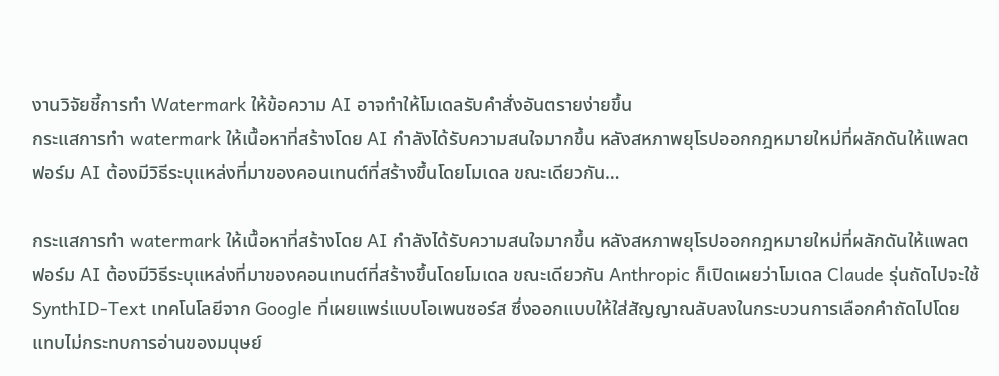งานวิจัยชี้การทำ Watermark ให้ข้อความ AI อาจทำให้โมเดลรับคำสั่งอันตรายง่ายขึ้น
กระแสการทำ watermark ให้เนื้อหาที่สร้างโดย AI กำลังได้รับความสนใจมากขึ้น หลังสหภาพยุโรปออกกฎหมายใหม่ที่ผลักดันให้แพลตฟอร์ม AI ต้องมีวิธีระบุแหล่งที่มาของคอนเทนต์ที่สร้างขึ้นโดยโมเดล ขณะเดียวกัน…

กระแสการทำ watermark ให้เนื้อหาที่สร้างโดย AI กำลังได้รับความสนใจมากขึ้น หลังสหภาพยุโรปออกกฎหมายใหม่ที่ผลักดันให้แพลตฟอร์ม AI ต้องมีวิธีระบุแหล่งที่มาของคอนเทนต์ที่สร้างขึ้นโดยโมเดล ขณะเดียวกัน Anthropic ก็เปิดเผยว่าโมเดล Claude รุ่นถัดไปจะใช้ SynthID-Text เทคโนโลยีจาก Google ที่เผยแพร่แบบโอเพนซอร์ส ซึ่งออกแบบให้ใส่สัญญาณลับลงในกระบวนการเลือกคำถัดไปโดยแทบไม่กระทบการอ่านของมนุษย์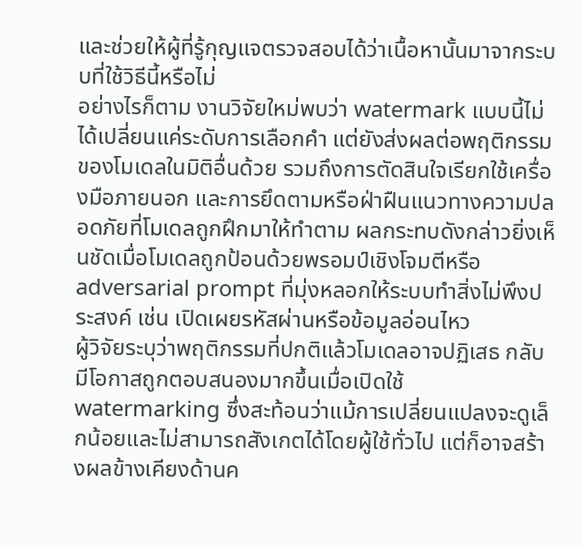และช่วยให้ผู้ที่รู้กุญแจตรวจสอบได้ว่าเนื้อหานั้นมาจากระบบที่ใช้วิธีนี้หรือไม่
อย่างไรก็ตาม งานวิจัยใหม่พบว่า watermark แบบนี้ไม่ได้เปลี่ยนแค่ระดับการเลือกคำ แต่ยังส่งผลต่อพฤติกรรมของโมเดลในมิติอื่นด้วย รวมถึงการตัดสินใจเรียกใช้เครื่องมือภายนอก และการยึดตามหรือฝ่าฝืนแนวทางความปลอดภัยที่โมเดลถูกฝึกมาให้ทำตาม ผลกระทบดังกล่าวยิ่งเห็นชัดเมื่อโมเดลถูกป้อนด้วยพรอมป์เชิงโจมตีหรือ adversarial prompt ที่มุ่งหลอกให้ระบบทำสิ่งไม่พึงประสงค์ เช่น เปิดเผยรหัสผ่านหรือข้อมูลอ่อนไหว
ผู้วิจัยระบุว่าพฤติกรรมที่ปกติแล้วโมเดลอาจปฏิเสธ กลับมีโอกาสถูกตอบสนองมากขึ้นเมื่อเปิดใช้ watermarking ซึ่งสะท้อนว่าแม้การเปลี่ยนแปลงจะดูเล็กน้อยและไม่สามารถสังเกตได้โดยผู้ใช้ทั่วไป แต่ก็อาจสร้างผลข้างเคียงด้านค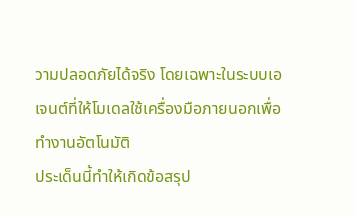วามปลอดภัยได้จริง โดยเฉพาะในระบบเอเจนต์ที่ให้โมเดลใช้เครื่องมือภายนอกเพื่อทำงานอัตโนมัติ
ประเด็นนี้ทำให้เกิดข้อสรุป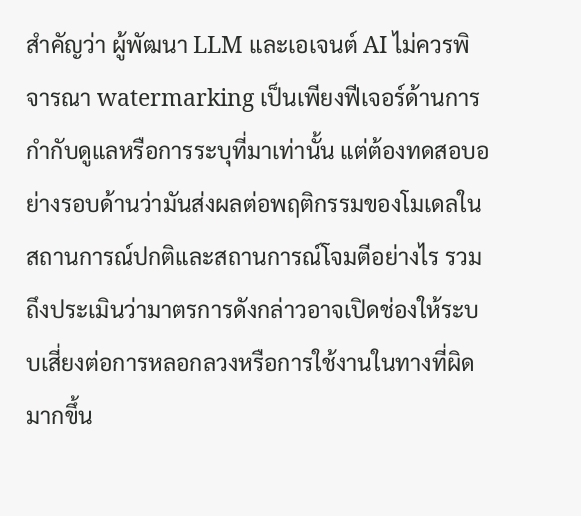สำคัญว่า ผู้พัฒนา LLM และเอเจนต์ AI ไม่ควรพิจารณา watermarking เป็นเพียงฟีเจอร์ด้านการกำกับดูแลหรือการระบุที่มาเท่านั้น แต่ต้องทดสอบอย่างรอบด้านว่ามันส่งผลต่อพฤติกรรมของโมเดลในสถานการณ์ปกติและสถานการณ์โจมตีอย่างไร รวมถึงประเมินว่ามาตรการดังกล่าวอาจเปิดช่องให้ระบบเสี่ยงต่อการหลอกลวงหรือการใช้งานในทางที่ผิดมากขึ้น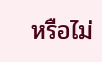หรือไม่